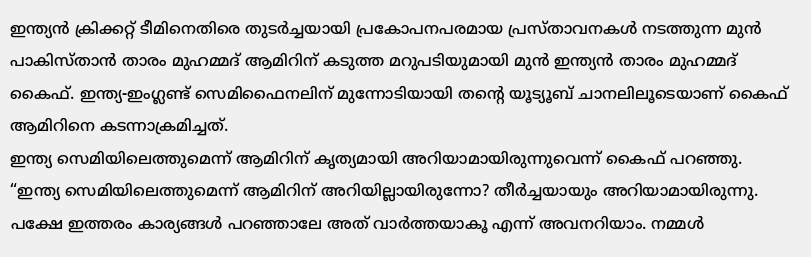ഇന്ത്യൻ ക്രിക്കറ്റ് ടീമിനെതിരെ തുടർച്ചയായി പ്രകോപനപരമായ പ്രസ്താവനകൾ നടത്തുന്ന മുൻ പാകിസ്താൻ താരം മുഹമ്മദ് ആമിറിന് കടുത്ത മറുപടിയുമായി മുൻ ഇന്ത്യൻ താരം മുഹമ്മദ് കൈഫ്. ഇന്ത്യ-ഇംഗ്ലണ്ട് സെമിഫൈനലിന് മുന്നോടിയായി തന്റെ യൂട്യൂബ് ചാനലിലൂടെയാണ് കൈഫ് ആമിറിനെ കടന്നാക്രമിച്ചത്.
ഇന്ത്യ സെമിയിലെത്തുമെന്ന് ആമിറിന് കൃത്യമായി അറിയാമായിരുന്നുവെന്ന് കൈഫ് പറഞ്ഞു. “ഇന്ത്യ സെമിയിലെത്തുമെന്ന് ആമിറിന് അറിയില്ലായിരുന്നോ? തീർച്ചയായും അറിയാമായിരുന്നു. പക്ഷേ ഇത്തരം കാര്യങ്ങൾ പറഞ്ഞാലേ അത് വാർത്തയാകൂ എന്ന് അവനറിയാം. നമ്മൾ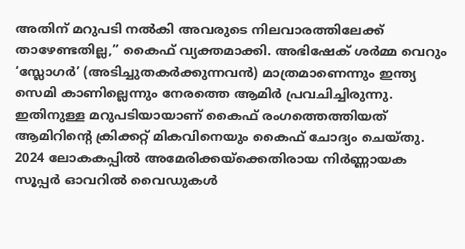അതിന് മറുപടി നൽകി അവരുടെ നിലവാരത്തിലേക്ക് താഴേണ്ടതില്ല,” കൈഫ് വ്യക്തമാക്കി. അഭിഷേക് ശർമ്മ വെറും ‘സ്ലോഗർ’ (അടിച്ചുതകർക്കുന്നവൻ) മാത്രമാണെന്നും ഇന്ത്യ സെമി കാണില്ലെന്നും നേരത്തെ ആമിർ പ്രവചിച്ചിരുന്നു. ഇതിനുള്ള മറുപടിയായാണ് കൈഫ് രംഗത്തെത്തിയത്
ആമിറിന്റെ ക്രിക്കറ്റ് മികവിനെയും കൈഫ് ചോദ്യം ചെയ്തു. 2024 ലോകകപ്പിൽ അമേരിക്കയ്ക്കെതിരായ നിർണ്ണായക സൂപ്പർ ഓവറിൽ വൈഡുകൾ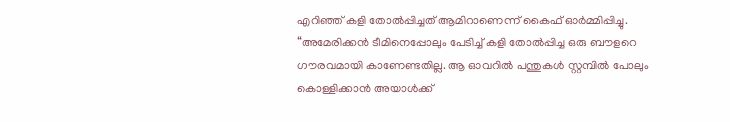എറിഞ്ഞ് കളി തോൽപ്പിച്ചത് ആമിറാണെന്ന് കൈഫ് ഓർമ്മിപ്പിച്ചു. “അമേരിക്കൻ ടീമിനെപ്പോലും പേടിച്ച് കളി തോൽപ്പിച്ച ഒരു ബൗളറെ ഗൗരവമായി കാണേണ്ടതില്ല. ആ ഓവറിൽ പന്തുകൾ സ്റ്റമ്പിൽ പോലും കൊള്ളിക്കാൻ അയാൾക്ക്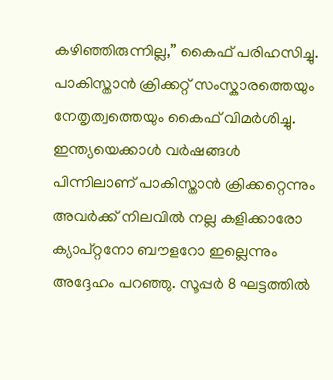കഴിഞ്ഞിരുന്നില്ല,” കൈഫ് പരിഹസിച്ചു.
പാകിസ്താൻ ക്രിക്കറ്റ് സംസ്കാരത്തെയും നേതൃത്വത്തെയും കൈഫ് വിമർശിച്ചു. ഇന്ത്യയെക്കാൾ വർഷങ്ങൾ പിന്നിലാണ് പാകിസ്താൻ ക്രിക്കറ്റെന്നും അവർക്ക് നിലവിൽ നല്ല കളിക്കാരോ ക്യാപ്റ്റനോ ബൗളറോ ഇല്ലെന്നും അദ്ദേഹം പറഞ്ഞു. സൂപ്പർ 8 ഘട്ടത്തിൽ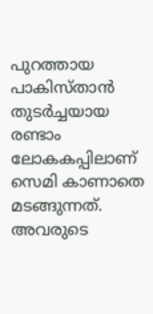പുറത്തായ പാകിസ്താൻ തുടർച്ചയായ രണ്ടാം ലോകകപ്പിലാണ് സെമി കാണാതെ മടങ്ങുന്നത്. അവരുടെ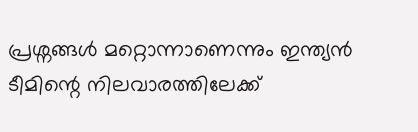പ്രശ്നങ്ങൾ മറ്റൊന്നാണെന്നും ഇന്ത്യൻ ടീമിന്റെ നിലവാരത്തിലേക്ക്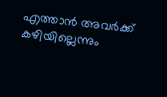എത്താൻ അവർക്ക് കഴിയില്ലെന്നും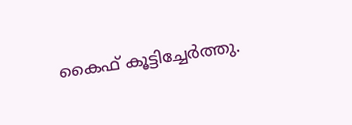കൈഫ് കൂട്ടിച്ചേർത്തു.